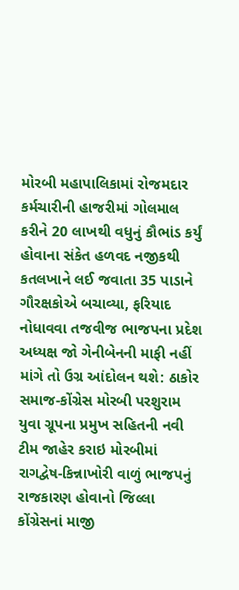મોરબી મહાપાલિકામાં રોજમદાર કર્મચારીની હાજરીમાં ગોલમાલ કરીને 20 લાખથી વધુનું કૌભાંડ કર્યું હોવાના સંકેત હળવદ નજીકથી કતલખાને લઈ જવાતા 35 પાડાને ગૌરક્ષકોએ બચાવ્યા, ફરિયાદ નોધાવવા તજવીજ ભાજપના પ્રદેશ અધ્યક્ષ જો ગેનીબેનની માફી નહીં માંગે તો ઉગ્ર આંદોલન થશે: ઠાકોર સમાજ-કોંગ્રેસ મોરબી પરશુરામ યુવા ગ્રૂપના પ્રમુખ સહિતની નવી ટીમ જાહેર કરાઇ મોરબીમાં રાગદ્વેષ-કિન્નાખોરી વાળું ભાજપનું રાજકારણ હોવાનો જિલ્લા કોંગ્રેસનાં માજી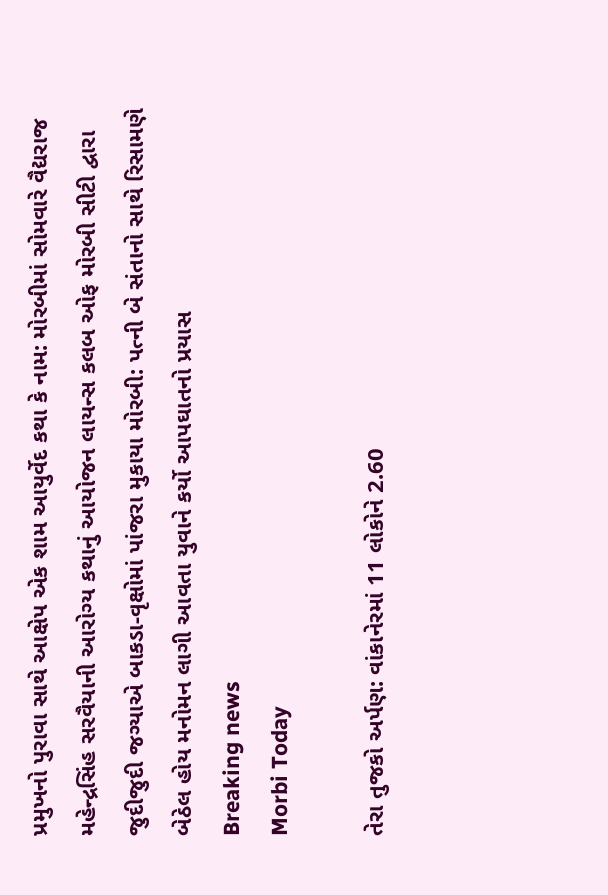પ્રમુખનો પુરાવા સાથે આક્ષેપ એક શામ આયુર્વેદ કથા કે નામ: મોરબીમાં સોમવારે વૈદ્યરાજ મહેન્દ્રસિંહ સરવૈયાની આરોગ્ય કથાનું આયોજન લાયન્સ કલબ ઓફ મોરબી સીટી દ્વારા જુદીજુદી જગ્યાએ બાકડા-વૃક્ષોમાં પાંજરા મુકાયા મોરબી: પત્ની બે સંતાનો સાથે રિસામણે બેઠેલ હોય મનોમન લાગી આવતા યુવાને કર્યો આપઘાતનો પ્રયાસ
Breaking news
Morbi Today

તેરા તુજકો અર્પણ: વાંકાનેરમાં 11 લોકોને 2.60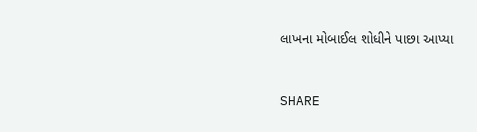લાખના મોબાઈલ શોધીને પાછા આપ્યા


SHARE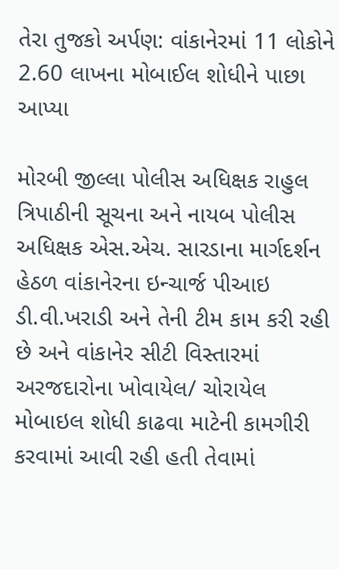તેરા તુજકો અર્પણ: વાંકાનેરમાં 11 લોકોને 2.60 લાખના મોબાઈલ શોધીને પાછા આપ્યા

મોરબી જીલ્લા પોલીસ અધિક્ષક રાહુલ ત્રિપાઠીની સૂચના અને નાયબ પોલીસ અધિક્ષક એસ.એચ. સારડાના માર્ગદર્શન હેઠળ વાંકાનેરના ઇન્ચાર્જ પીઆઇ ડી.વી.ખરાડી અને તેની ટીમ કામ કરી રહી છે અને વાંકાનેર સીટી વિસ્તારમાં અરજદારોના ખોવાયેલ/ ચોરાયેલ મોબાઇલ શોધી કાઢવા માટેની કામગીરી કરવામાં આવી રહી હતી તેવામાં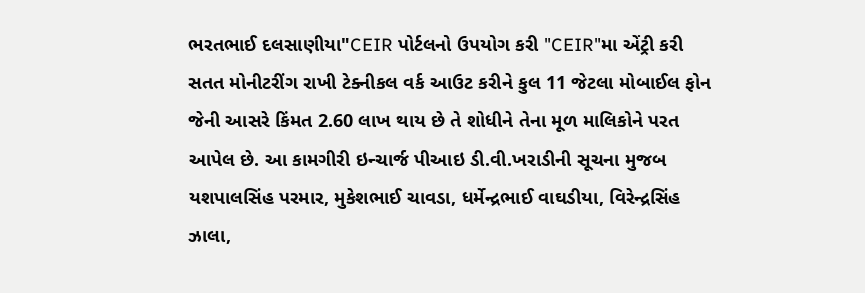ભરતભાઈ દલસાણીયા"CEIR પોર્ટલનો ઉપયોગ કરી "CEIR"મા એંટ્રી કરી સતત મોનીટરીંગ રાખી ટેક્નીકલ વર્ક આઉટ કરીને કુલ 11 જેટલા મોબાઈલ ફોન જેની આસરે કિંમત 2.60 લાખ થાય છે તે શોધીને તેના મૂળ માલિકોને પરત આપેલ છે. આ કામગીરી ઇન્ચાર્જ પીઆઇ ડી.વી.ખરાડીની સૂચના મુજબ યશપાલસિંહ પરમાર, મુકેશભાઈ ચાવડા, ધર્મેન્દ્રભાઈ વાઘડીયા, વિરેન્દ્રસિંહ ઝાલા,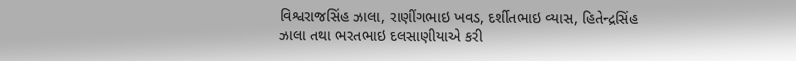વિશ્વરાજસિંહ ઝાલા, રાણીંગભાઇ ખવડ, દર્શીતભાઇ વ્યાસ, હિતેન્દ્રસિંહ ઝાલા તથા ભરતભાઇ દલસાણીયાએ કરી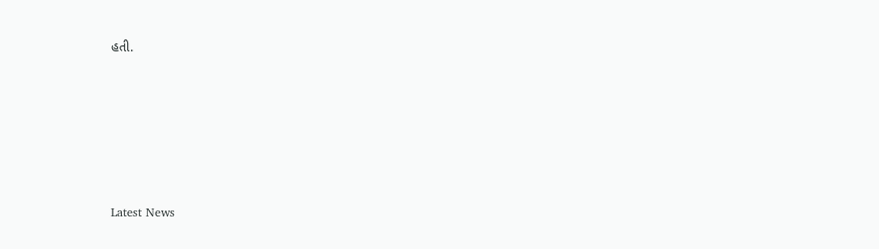હતી.






Latest News